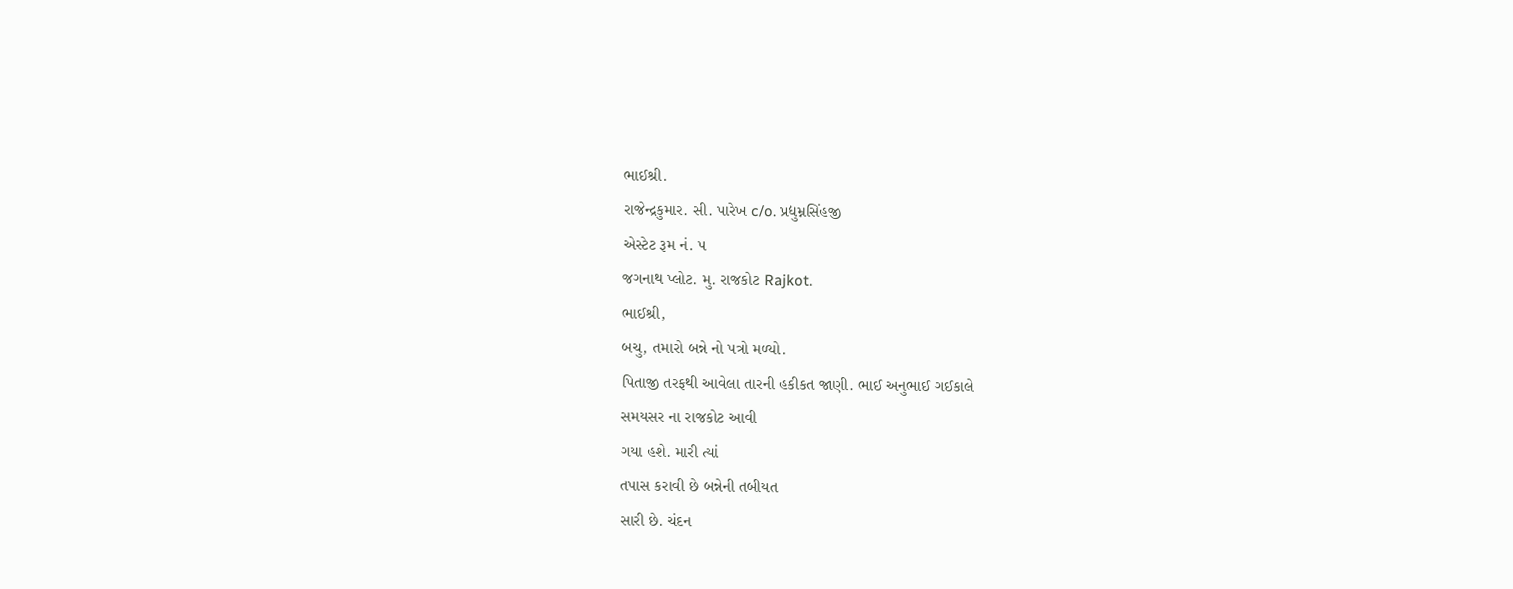ભાઈશ્રી.
રાજેન્દ્રકુમાર. સી. પારેખ c/o. પ્રદ્યુમ્નસિંહજી
એસ્ટેટ રૂમ નં. ૫
જગનાથ પ્લોટ. મુ. રાજકોટ Rajkot.
ભાઈશ્રી,
બચુ, તમારો બન્ને નો પત્રો મળ્યો.
પિતાજી તરફથી આવેલા તારની હકીકત જાણી. ભાઈ અનુભાઈ ગઈકાલે
સમયસર ના રાજકોટ આવી
ગયા હશે. મારી ત્યાં
તપાસ કરાવી છે બન્નેની તબીયત
સારી છે. ચંદન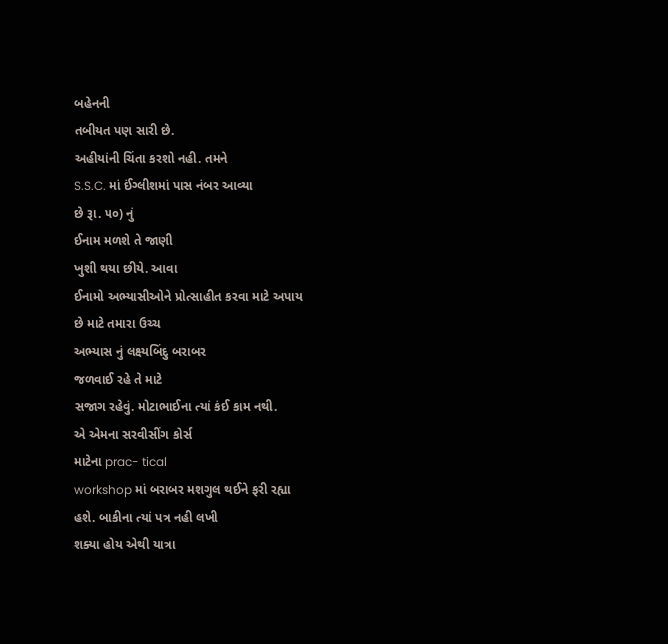બહેનની
તબીયત પણ સારી છે.
અહીયાંની ચિંતા કરશો નહી. તમને
S.S.C. માં ઈંગ્લીશમાં પાસ નંબર આવ્યા
છે રૂા. ૫૦) નું
ઈનામ મળશે તે જાણી
ખુશી થયા છીયે. આવા
ઈનામો અભ્યાસીઓને પ્રોત્સાહીત કરવા માટે અપાય
છે માટે તમારા ઉચ્ચ
અભ્યાસ નું લક્ષ્યબિંદુ બરાબર
જળવાઈ રહે તે માટે
સજાગ રહેવું. મોટાભાઈના ત્યાં કંઈ કામ નથી.
એ એમના સરવીસીંગ કોર્સ
માટેના prac- tical
workshop માં બરાબર મશગુલ થઈને ફરી રહ્યા
હશે. બાકીના ત્યાં પત્ર નહી લખી
શક્યા હોય એથી યાત્રા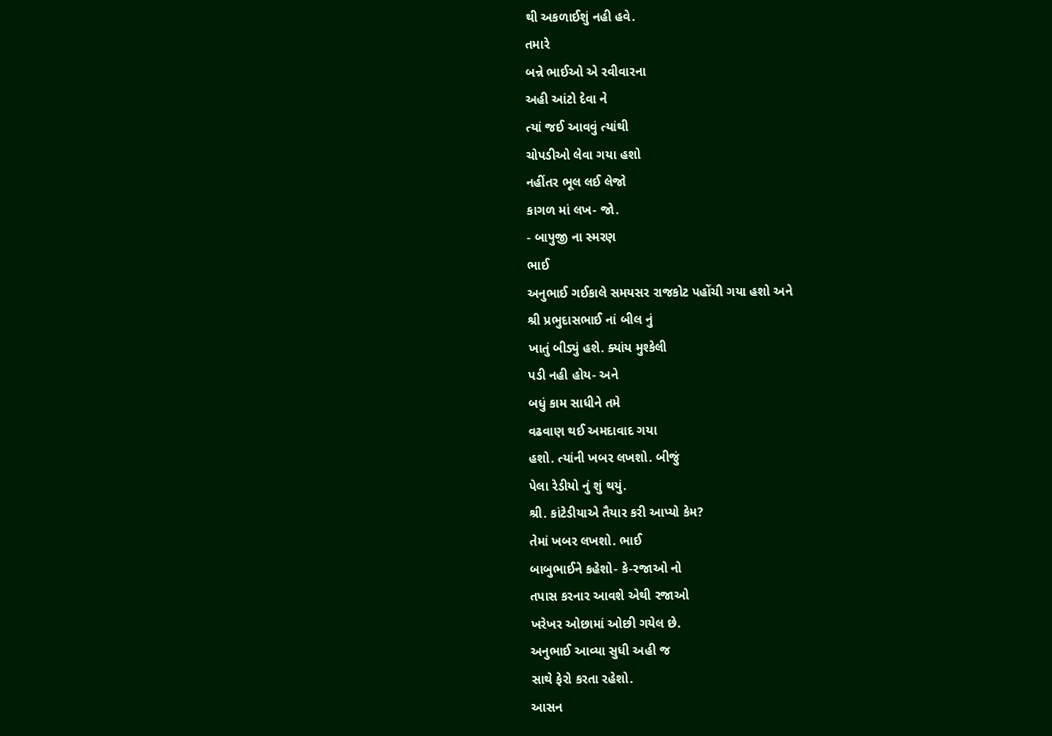થી અકળાઈશું નહી હવે.
તમારે
બન્ને ભાઈઓ એ રવીવારના
અહી આંટો દેવા ને
ત્યાં જઈ આવવું ત્યાંથી
ચોપડીઓ લેવા ગયા હશો
નહીંતર ભૂલ લઈ લેજો
કાગળ માં લખ- જો.
- બાપુજી ના સ્મરણ
ભાઈ
અનુભાઈ ગઈકાલે સમયસર રાજકોટ પહોંચી ગયા હશો અને
શ્રી પ્રભુદાસભાઈ નાં બીલ નું
ખાતું બીડ્યું હશે. ક્યાંય મુશ્કેલી
પડી નહી હોય- અને
બધું કામ સાધીને તમે
વઢવાણ થઈ અમદાવાદ ગયા
હશો. ત્યાંની ખબર લખશો. બીજું
પેલા રેડીયો નું શું થયું.
શ્રી. કાંટેડીયાએ તૈયાર કરી આપ્યો કેમ?
તેમાં ખબર લખશો. ભાઈ
બાબુભાઈને કહેશો- કે-રજાઓ નો
તપાસ કરનાર આવશે એથી રજાઓ
ખરેખર ઓછામાં ઓછી ગયેલ છે.
અનુભાઈ આવ્યા સુધી અહી જ
સાથે ફેરો કરતા રહેશો.
આસન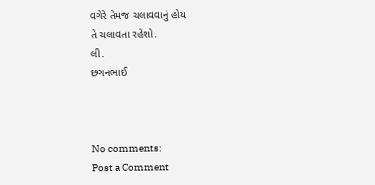વગેરે તેમજ ચલાવવાનું હોય
તે ચલાવતા રહેશો.
લી.
છગનભાઈ



No comments:
Post a Comment